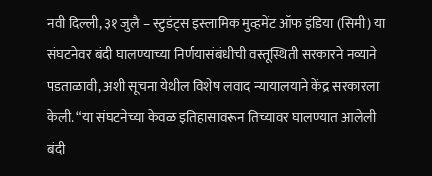नवी दिल्ली, ३१ जुलै – स्टुडंट्स इस्लामिक मुव्हमेंट ऑफ इंडिया (सिमी) या संघटनेवर बंदी घालण्याच्या निर्णयासंबंधीची वस्तूस्थिती सरकारने नव्याने पडताळावी, अशी सूचना येथील विशेष लवाद न्यायालयाने केंद्र सरकारला केली. “या संघटनेच्या केवळ इतिहासावरून तिच्यावर घालण्यात आलेली बंदी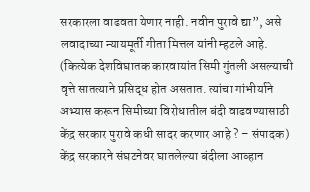सरकारला वाढवता येणार नाही. नवीन पुरावे द्या”, असे लवादाच्या न्यायमूर्ती गीता मित्तल यांनी म्हटले आहे.
(कित्येक देशविघातक कारवायांत सिमी गुंतली असल्याची वृत्ते सातत्याने प्रसिद्ध होत असतात. त्यांचा गांभीर्याने अभ्यास करून सिमीच्या विरोधातील बंदी वाढवण्यासाठी केंद्र सरकार पुरावे कधी सादर करणार आहे ? – संपादक) केंद्र सरकारने संघटनेवर घातलेल्या बंदीला आव्हान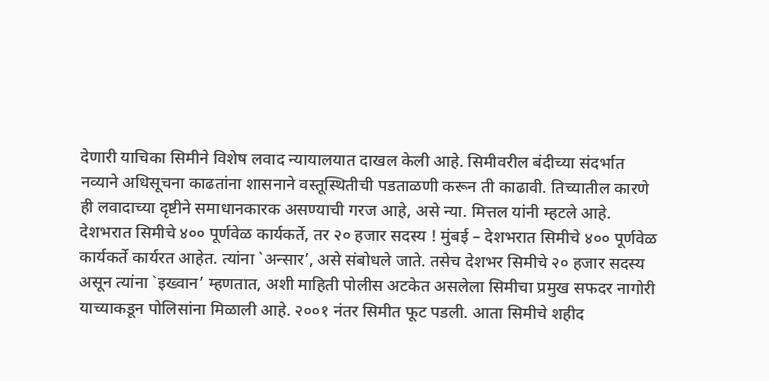देणारी याचिका सिमीने विशेष लवाद न्यायालयात दाखल केली आहे. सिमीवरील बंदीच्या संदर्भात नव्याने अधिसूचना काढतांना शासनाने वस्तूस्थितीची पडताळणी करून ती काढावी. तिच्यातील कारणे ही लवादाच्या दृष्टीने समाधानकारक असण्याची गरज आहे, असे न्या. मित्तल यांनी म्हटले आहे.
देशभरात सिमीचे ४०० पूर्णवेळ कार्यकर्ते, तर २० हजार सदस्य ! मुंबई – देशभरात सिमीचे ४०० पूर्णवेळ कार्यकर्ते कार्यरत आहेत. त्यांना `अन्सार’, असे संबोधले जाते. तसेच देशभर सिमीचे २० हजार सदस्य असून त्यांना `इख्वान’ म्हणतात, अशी माहिती पोलीस अटकेत असलेला सिमीचा प्रमुख सफदर नागोरी याच्याकडून पोलिसांना मिळाली आहे. २००१ नंतर सिमीत फूट पडली. आता सिमीचे शहीद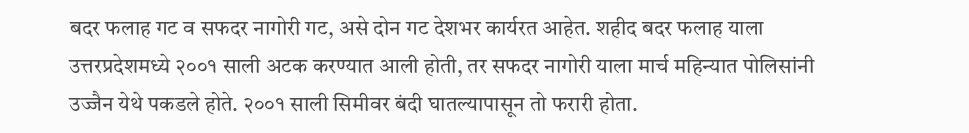बदर फलाह गट व सफदर नागोरी गट, असे दोन गट देशभर कार्यरत आहेत. शहीद बदर फलाह याला उत्तरप्रदेशमध्ये २००१ साली अटक करण्यात आली होती, तर सफदर नागोरी याला मार्च महिन्यात पोलिसांनी उज्जैन येथे पकडले होते. २००१ साली सिमीवर बंदी घातल्यापासून तो फरारी होता.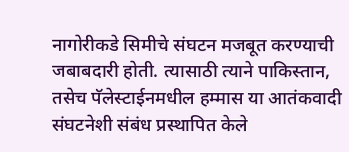नागोरीकडे सिमीचे संघटन मजबूत करण्याची जबाबदारी होती. त्यासाठी त्याने पाकिस्तान, तसेच पॅलेस्टाईनमधील हम्मास या आतंकवादी संघटनेशी संबंध प्रस्थापित केले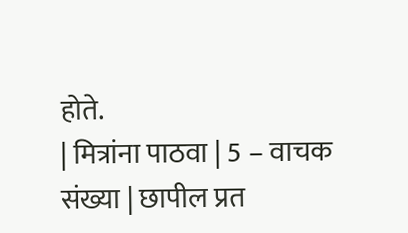होते.
| मित्रांना पाठवा | 5 – वाचक संख्या | छापील प्रत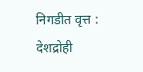निगडीत वृत्त : देशद्रोही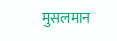मुसलमान